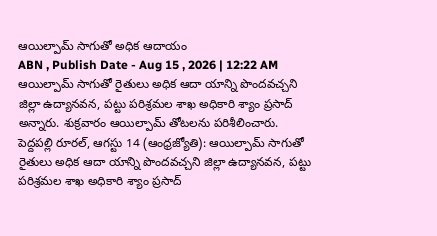ఆయిల్పామ్ సాగుతో అధిక ఆదాయం
ABN , Publish Date - Aug 15 , 2026 | 12:22 AM
ఆయిల్పామ్ సాగుతో రైతులు అధిక ఆదా యాన్ని పొందవచ్చని జిల్లా ఉద్యానవన, పట్టు పరిశ్రమల శాఖ అధికారి శ్యాం ప్రసాద్ అన్నారు. శుక్రవారం ఆయిల్పామ్ తోటలను పరిశీలించారు.
పెద్దపల్లి రూరల్, ఆగస్టు 14 (ఆంధ్రజ్యోతి): ఆయిల్పామ్ సాగుతో రైతులు అధిక ఆదా యాన్ని పొందవచ్చని జిల్లా ఉద్యానవన, పట్టు పరిశ్రమల శాఖ అధికారి శ్యాం ప్రసాద్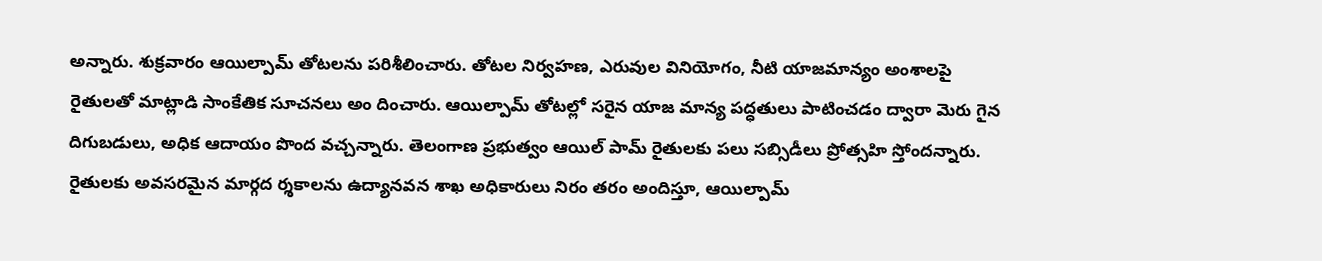అన్నారు. శుక్రవారం ఆయిల్పామ్ తోటలను పరిశీలించారు. తోటల నిర్వహణ, ఎరువుల వినియోగం, నీటి యాజమాన్యం అంశాలపై రైతులతో మాట్లాడి సాంకేతిక సూచనలు అం దించారు. ఆయిల్పామ్ తోటల్లో సరైన యాజ మాన్య పద్ధతులు పాటించడం ద్వారా మెరు గైన దిగుబడులు, అధిక ఆదాయం పొంద వచ్చన్నారు. తెలంగాణ ప్రభుత్వం ఆయిల్ పామ్ రైతులకు పలు సబ్సిడీలు ప్రోత్సహి స్తోందన్నారు. రైతులకు అవసరమైన మార్గద ర్శకాలను ఉద్యానవన శాఖ అధికారులు నిరం తరం అందిస్తూ, ఆయిల్పామ్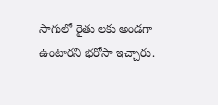సాగులో రైతు లకు అండగా ఉంటారని భరోసా ఇచ్చారు.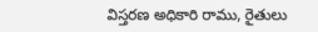విస్తరణ అధికారి రాము, రైతులు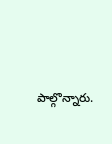పాల్గొన్నారు.